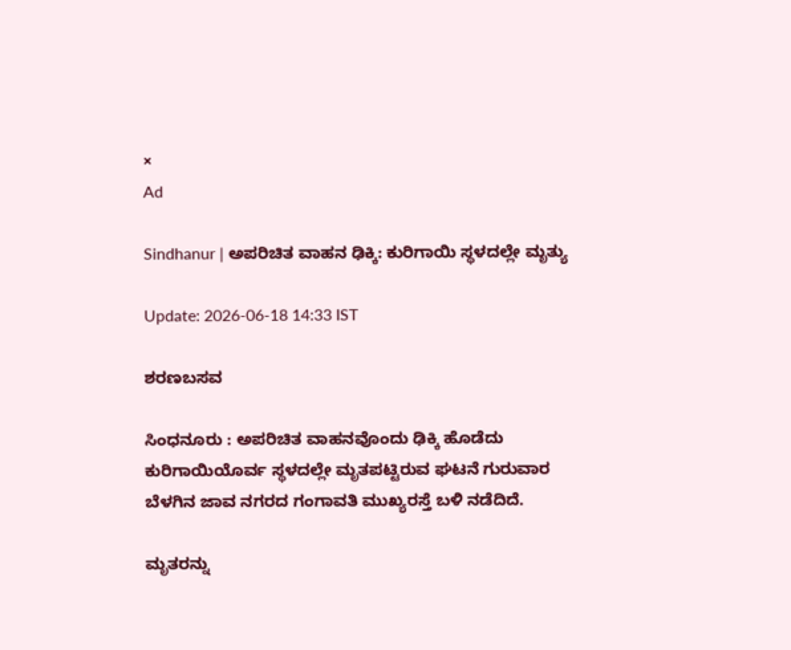×
Ad

Sindhanur | ಅಪರಿಚಿತ ವಾಹನ ಢಿಕ್ಕಿ: ಕುರಿಗಾಯಿ ಸ್ಥಳದಲ್ಲೇ ಮೃತ್ಯು

Update: 2026-06-18 14:33 IST

ಶರಣಬಸವ

ಸಿಂಧನೂರು : ಅಪರಿಚಿತ ವಾಹನವೊಂದು ಢಿಕ್ಕಿ ಹೊಡೆದು ಕುರಿಗಾಯಿಯೊರ್ವ ಸ್ಥಳದಲ್ಲೇ ಮೃತಪಟ್ಟಿರುವ ಘಟನೆ ಗುರುವಾರ ಬೆಳಗಿನ ಜಾವ ನಗರದ ಗಂಗಾವತಿ ಮುಖ್ಯರಸ್ತೆ ಬಳಿ ನಡೆದಿದೆ.

ಮೃತರನ್ನು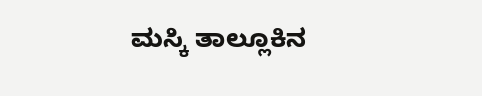ಮಸ್ಕಿ ತಾಲ್ಲೂಕಿನ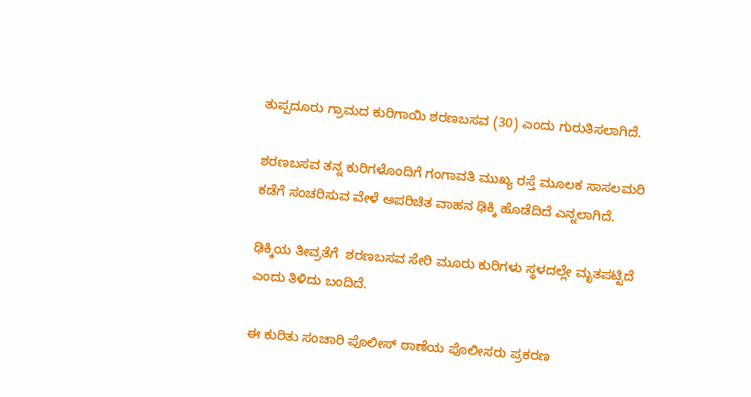ತುಪ್ಪದೂರು ಗ್ರಾಮದ ಕುರಿಗಾಯಿ ಶರಣಬಸವ (30) ಎಂದು ಗುರುತಿಸಲಾಗಿದೆ.

ಶರಣಬಸವ ತನ್ನ ಕುರಿಗಳೊಂದಿಗೆ ಗಂಗಾವತಿ ಮುಖ್ಯ ರಸ್ತೆ ಮೂಲಕ ಸಾಸಲಮರಿ ಕಡೆಗೆ ಸಂಚರಿಸುವ ವೇಳೆ ಅಪರಿಚಿತ ವಾಹನ ಢಿಕ್ಕಿ ಹೊಡೆದಿದೆ ಎನ್ನಲಾಗಿದೆ.

ಢಿಕ್ಕಿಯ ತೀವ್ರತೆಗೆ  ಶರಣಬಸವ ಸೇರಿ ಮೂರು ಕುರಿಗಳು ಸ್ಥಳದಲ್ಲೇ ಮೃತಪಟ್ಟಿದೆ ಎಂದು ತಿಳಿದು ಬಂದಿದೆ.

ಈ ಕುರಿತು ಸಂಚಾರಿ ಪೊಲೀಸ್ ಠಾಣೆಯ ಪೊಲೀಸರು ಪ್ರಕರಣ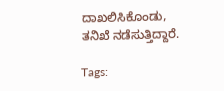ದಾಖಲಿಸಿಕೊಂಡು, ತನಿಖೆ ನಡೆಸುತ್ತಿದ್ದಾರೆ.

Tags: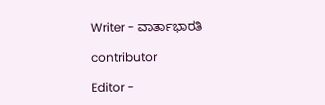Writer - ವಾರ್ತಾಭಾರತಿ

contributor

Editor -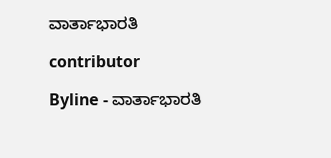ವಾರ್ತಾಭಾರತಿ

contributor

Byline - ವಾರ್ತಾಭಾರತಿ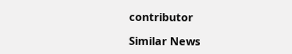contributor

Similar News